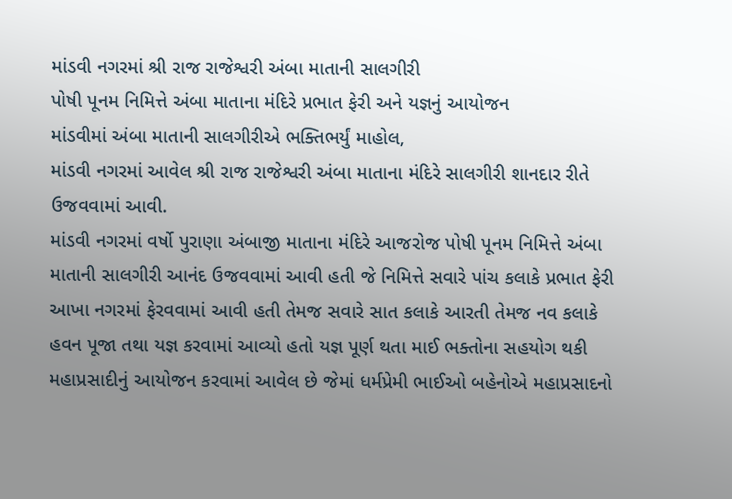માંડવી નગરમાં શ્રી રાજ રાજેશ્વરી અંબા માતાની સાલગીરી
પોષી પૂનમ નિમિત્તે અંબા માતાના મંદિરે પ્રભાત ફેરી અને યજ્ઞનું આયોજન
માંડવીમાં અંબા માતાની સાલગીરીએ ભક્તિભર્યું માહોલ,
માંડવી નગરમાં આવેલ શ્રી રાજ રાજેશ્વરી અંબા માતાના મંદિરે સાલગીરી શાનદાર રીતે ઉજવવામાં આવી.
માંડવી નગરમાં વર્ષો પુરાણા અંબાજી માતાના મંદિરે આજરોજ પોષી પૂનમ નિમિત્તે અંબા માતાની સાલગીરી આનંદ ઉજવવામાં આવી હતી જે નિમિત્તે સવારે પાંચ કલાકે પ્રભાત ફેરી આખા નગરમાં ફેરવવામાં આવી હતી તેમજ સવારે સાત કલાકે આરતી તેમજ નવ કલાકે હવન પૂજા તથા યજ્ઞ કરવામાં આવ્યો હતો યજ્ઞ પૂર્ણ થતા માઈ ભક્તોના સહયોગ થકી મહાપ્રસાદીનું આયોજન કરવામાં આવેલ છે જેમાં ધર્મપ્રેમી ભાઈઓ બહેનોએ મહાપ્રસાદનો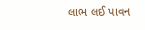લાભ લઈ પાવન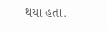થયા હતા.